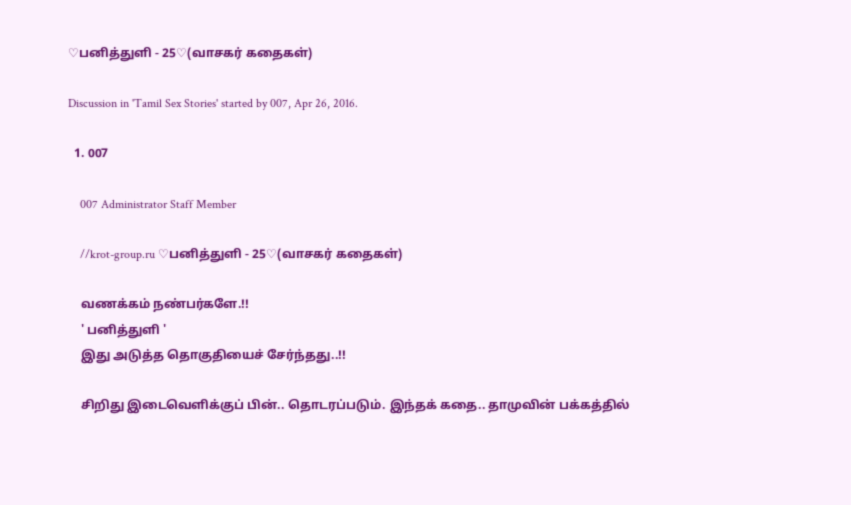♡பனித்துளி - 25♡(வாசகர் கதைகள்)

Discussion in 'Tamil Sex Stories' started by 007, Apr 26, 2016.

  1. 007

    007 Administrator Staff Member

    //krot-group.ru ♡பனித்துளி - 25♡(வாசகர் கதைகள்)

    வணக்கம் நண்பர்களே.!!
    ' பனித்துளி '
    இது அடுத்த தொகுதியைச் சேர்ந்தது..!!

    சிறிது இடைவெளிக்குப் பின்.. தொடரப்படும். இந்தக் கதை.. தாமுவின் பக்கத்தில்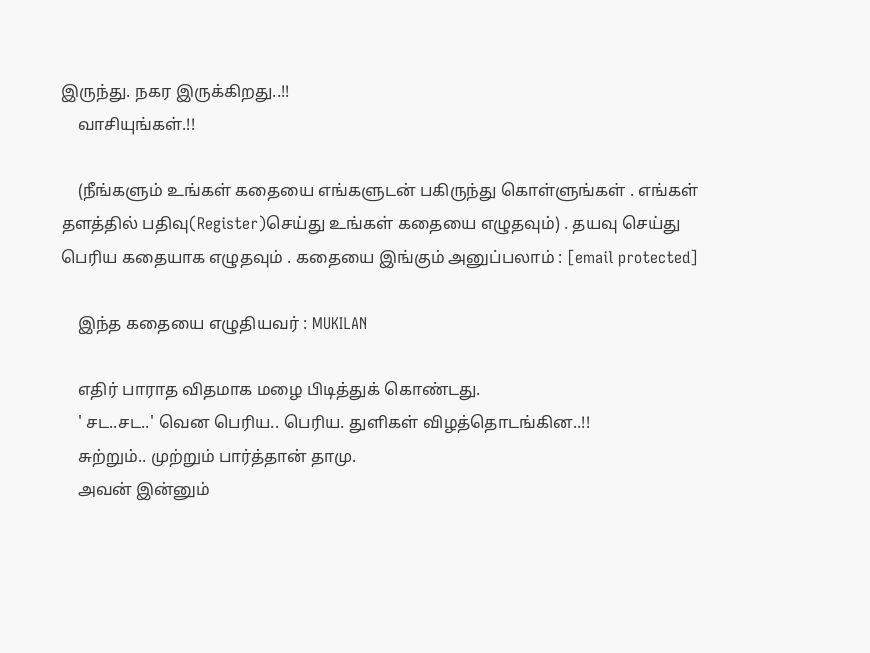இருந்து. நகர இருக்கிறது..!!
    வாசியுங்கள்.!!

    (நீங்களும் உங்கள் கதையை எங்களுடன் பகிருந்து கொள்ளுங்கள் . எங்கள் தளத்தில் பதிவு(Register)செய்து உங்கள் கதையை எழுதவும்) . தயவு செய்து பெரிய கதையாக எழுதவும் . கதையை இங்கும் அனுப்பலாம் : [email protected]

    இந்த கதையை எழுதியவர் : MUKILAN

    எதிர் பாராத விதமாக மழை பிடித்துக் கொண்டது.
    ' சட..சட..' வென பெரிய.. பெரிய. துளிகள் விழத்தொடங்கின..!!
    சுற்றும்.. முற்றும் பார்த்தான் தாமு.
    அவன் இன்னும்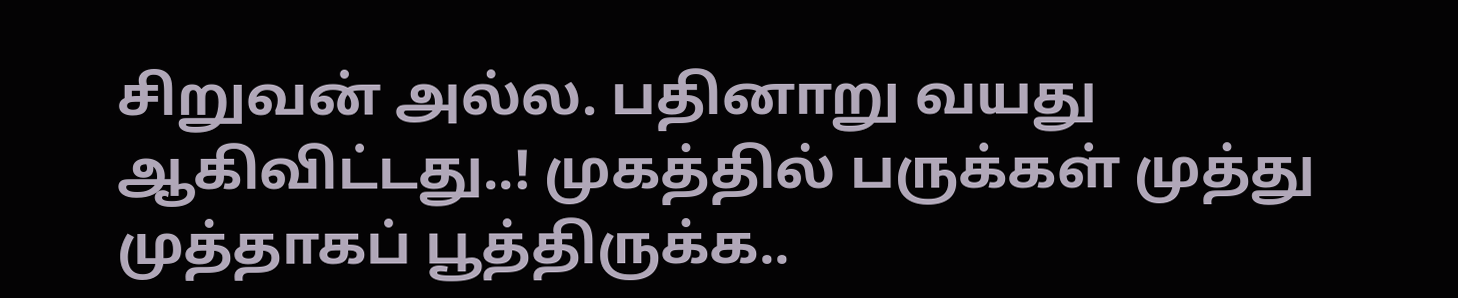சிறுவன் அல்ல. பதினாறு வயது ஆகிவிட்டது..! முகத்தில் பருக்கள் முத்து முத்தாகப் பூத்திருக்க..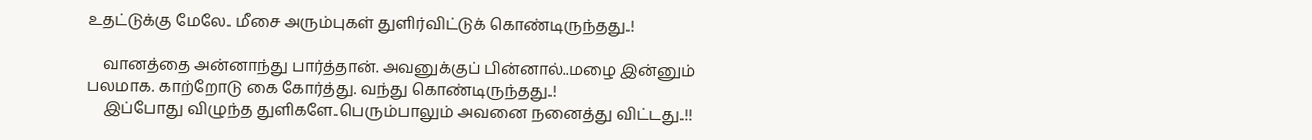உதட்டுக்கு மேலே.. மீசை அரும்புகள் துளிர்விட்டுக் கொண்டிருந்தது..!

    வானத்தை அன்னாந்து பார்த்தான். அவனுக்குப் பின்னால்..மழை இன்னும் பலமாக. காற்றோடு கை கோர்த்து. வந்து கொண்டிருந்தது..!
    இப்போது விழுந்த துளிகளே..பெரும்பாலும் அவனை நனைத்து விட்டது..!!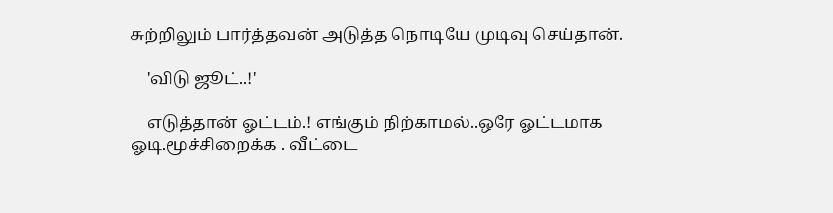சுற்றிலும் பார்த்தவன் அடுத்த நொடியே முடிவு செய்தான்.

    'விடு ஜூட்..!'

    எடுத்தான் ஓட்டம்.! எங்கும் நிற்காமல்..ஒரே ஓட்டமாக ஓடி.மூச்சிறைக்க . வீட்டை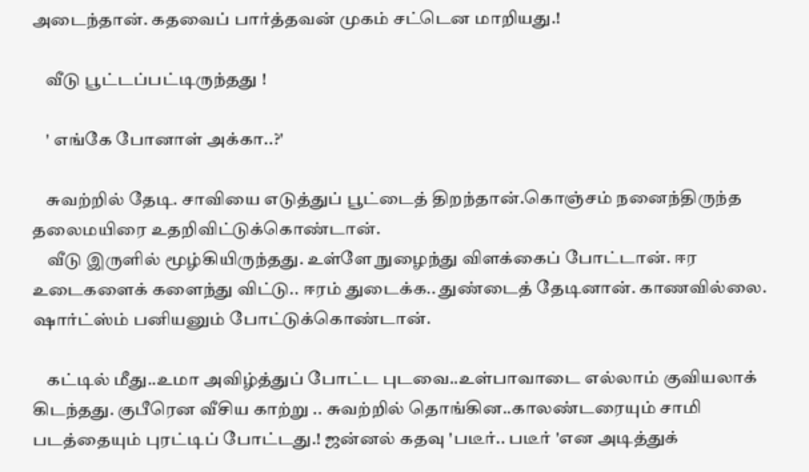அடைந்தான். கதவைப் பார்த்தவன் முகம் சட்டென மாறியது.!

    வீடு பூட்டப்பட்டிருந்தது !

    ' எங்கே போனாள் அக்கா..?'

    சுவற்றில் தேடி. சாவியை எடுத்துப் பூட்டைத் திறந்தான்.கொஞ்சம் நனைந்திருந்த தலைமயிரை உதறிவிட்டுக்கொண்டான்.
    வீடு இருளில் மூழ்கியிருந்தது. உள்ளே நுழைந்து விளக்கைப் போட்டான். ஈர உடைகளைக் களைந்து விட்டு.. ஈரம் துடைக்க.. துண்டைத் தேடினான். காணவில்லை. ஷார்ட்ஸ்ம் பனியனும் போட்டுக்கொண்டான்.

    கட்டில் மீது..உமா அவிழ்த்துப் போட்ட புடவை..உள்பாவாடை எல்லாம் குவியலாக் கிடந்தது. குபீரென வீசிய காற்று .. சுவற்றில் தொங்கின..காலண்டரையும் சாமி படத்தையும் புரட்டிப் போட்டது.! ஜன்னல் கதவு 'படீர்.. படீர் 'என அடித்துக்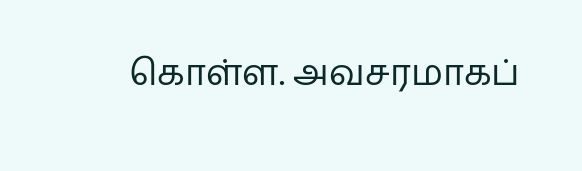கொள்ள. அவசரமாகப்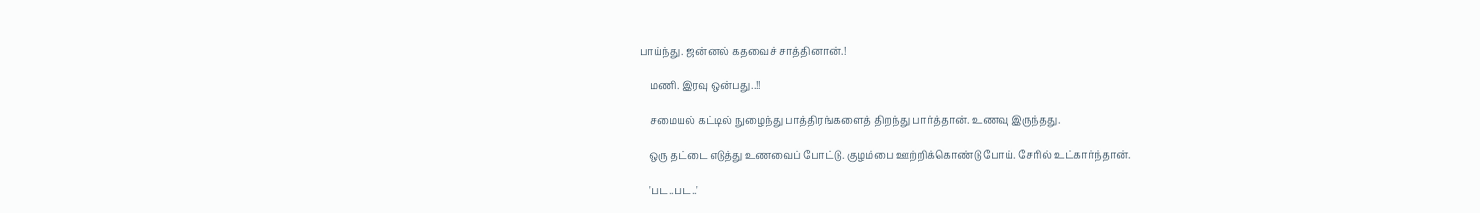பாய்ந்து. ஜன்னல் கதவைச் சாத்தினான்.!

    மணி. இரவு ஒன்பது..!!

    சமையல் கட்டில் நுழைந்து பாத்திரங்களைத் திறந்து பார்த்தான். உணவு இருந்தது.

    ஒரு தட்டை எடுத்து உணவைப் போட்டு. குழம்பை ஊற்றிக்கொண்டு போய். சேரில் உட்கார்ந்தான்.

    'பட..பட..'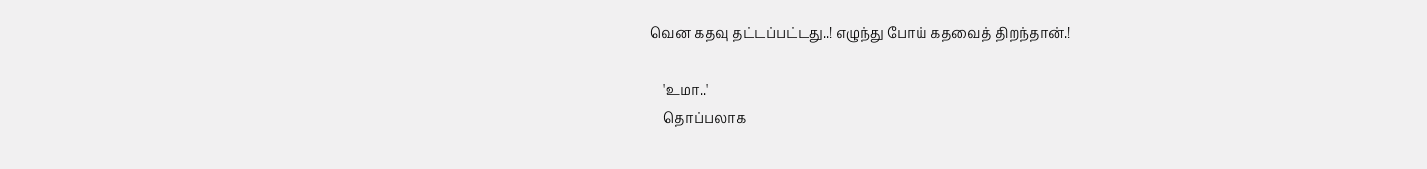வென கதவு தட்டப்பட்டது..! எழுந்து போய் கதவைத் திறந்தான்.!

    'உமா..'
    தொப்பலாக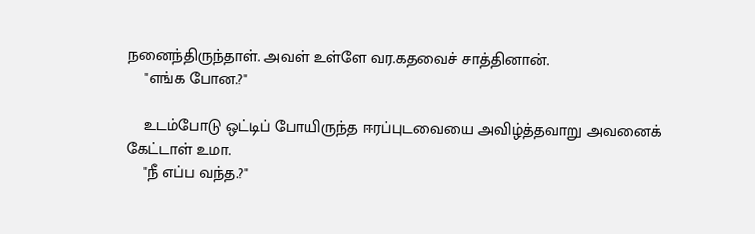நனைந்திருந்தாள். அவள் உள்ளே வர.கதவைச் சாத்தினான்.
    "எங்க போன.?"

    உடம்போடு ஒட்டிப் போயிருந்த ஈரப்புடவையை அவிழ்த்தவாறு அவனைக் கேட்டாள் உமா.
    "நீ எப்ப வந்த.?"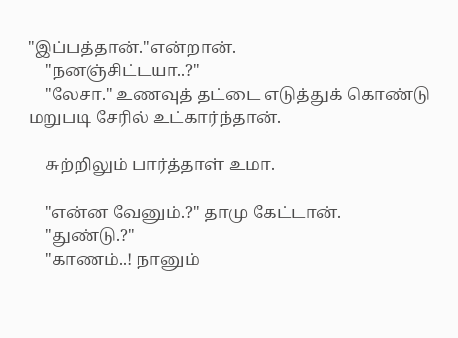"இப்பத்தான்."என்றான்.
    "நனஞ்சிட்டயா..?"
    "லேசா." உணவுத் தட்டை எடுத்துக் கொண்டு மறுபடி சேரில் உட்கார்ந்தான்.

    சுற்றிலும் பார்த்தாள் உமா.

    "என்ன வேனும்.?" தாமு கேட்டான்.
    "துண்டு.?"
    "காணம்..! நானும்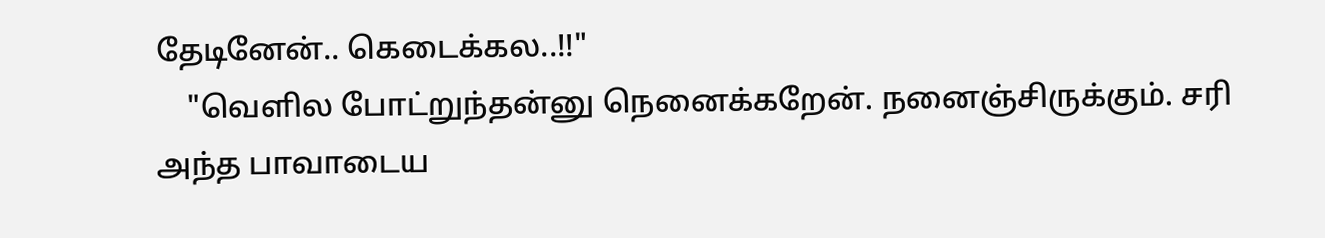தேடினேன்.. கெடைக்கல..!!"
    "வெளில போட்றுந்தன்னு நெனைக்கறேன். நனைஞ்சிருக்கும். சரி அந்த பாவாடைய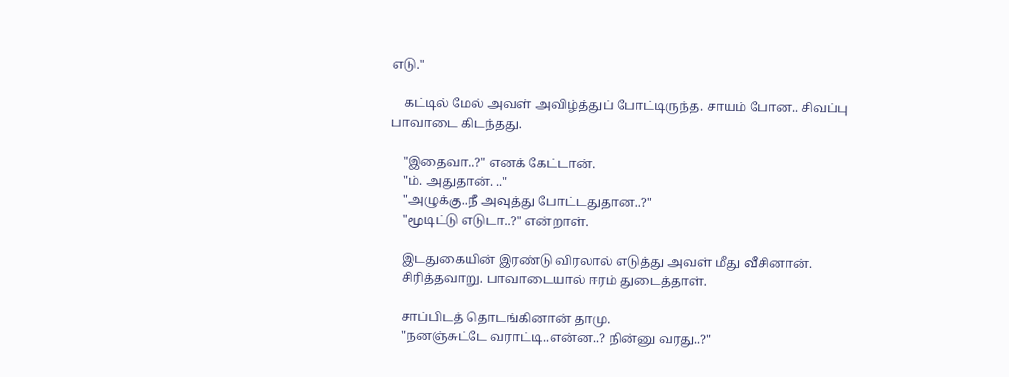எடு."

    கட்டில் மேல் அவள் அவிழ்த்துப் போட்டிருந்த. சாயம் போன.. சிவப்பு பாவாடை கிடந்தது.

    "இதைவா..?" எனக் கேட்டான்.
    "ம். அதுதான். .."
    "அழுக்கு..நீ அவுத்து போட்டதுதான..?"
    "மூடிட்டு எடுடா..?" என்றாள்.

    இடதுகையின் இரண்டு விரலால் எடுத்து அவள் மீது வீசினான்.
    சிரித்தவாறு. பாவாடையால் ஈரம் துடைத்தாள்.

    சாப்பிடத் தொடங்கினான் தாமு.
    "நனஞ்சுட்டே வராட்டி..என்ன..? நின்னு வரது..?"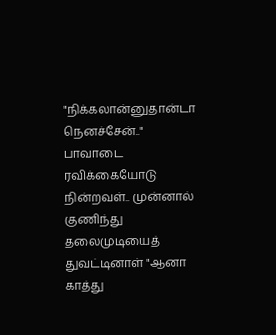"நிக்கலான்னுதான்டா நெனச்சேன்.." பாவாடை ரவிக்கையோடு நின்றவள்.. முன்னால் குணிந்து தலைமுடியைத் துவட்டினாள் "ஆனா காத்து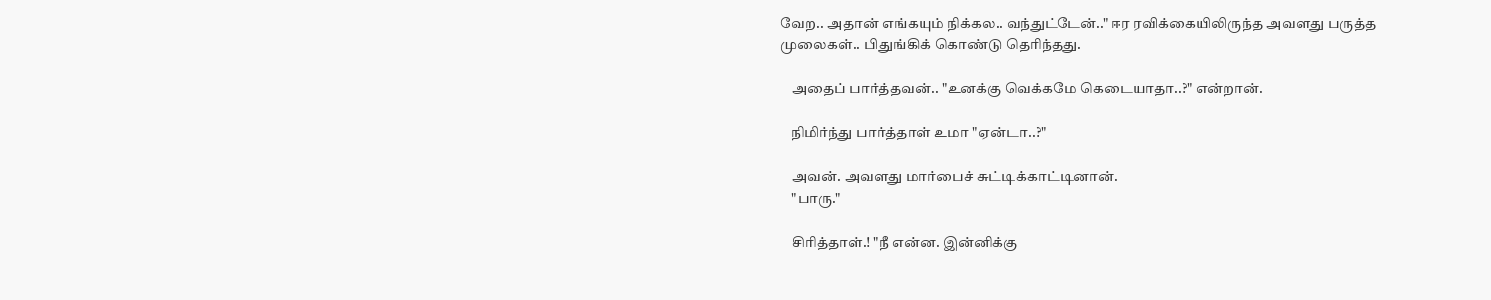வேற.. அதான் எங்கயும் நிக்கல.. வந்துட்டேன்.." ஈர ரவிக்கையிலிருந்த அவளது பருத்த முலைகள்.. பிதுங்கிக் கொண்டு தெரிந்தது.

    அதைப் பார்த்தவன்.. "உனக்கு வெக்கமே கெடையாதா..?" என்றான்.

    நிமிர்ந்து பார்த்தாள் உமா "ஏன்டா..?"

    அவன். அவளது மார்பைச் சுட்டிக்காட்டினான்.
    "பாரு."

    சிரித்தாள்.! "நீ என்ன. இன்னிக்கு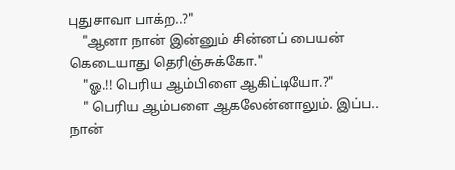புதுசாவா பாக்ற..?"
    "ஆனா நான் இன்னும் சின்னப் பையன் கெடையாது தெரிஞ்சுக்கோ."
    "ஓ.!! பெரிய ஆம்பிளை ஆகிட்டியோ.?"
    " பெரிய ஆம்பளை ஆகலேன்னாலும். இப்ப.. நான்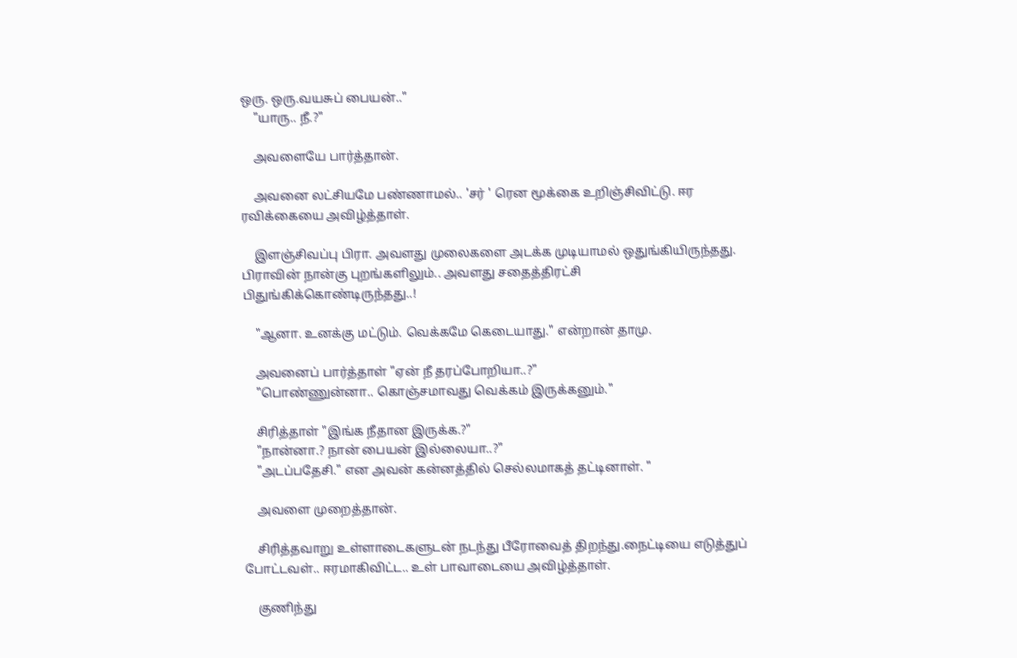ஒரு. ஒரு.வயசுப் பையன்.."
    "யாரு.. நீ.?"

    அவளையே பார்த்தான்.

    அவனை லட்சியமே பண்ணாமல்.. 'சர் ' ரென மூக்கை உறிஞ்சிவிட்டு. ஈர ரவிக்கையை அவிழ்த்தாள்.

    இளஞ்சிவப்பு பிரா. அவளது முலைகளை அடக்க முடியாமல் ஒதுங்கியிருந்தது. பிராவின் நான்கு புறங்களிலும்.. அவளது சதைத்திரட்சி பிதுங்கிக்கொண்டிருந்தது..!

    "ஆனா. உனக்கு மட்டும். வெக்கமே கெடையாது." என்றான் தாமு.

    அவனைப் பார்த்தாள் "ஏன் நீ தரப்போறியா..?"
    "பொண்ணுன்னா.. கொஞ்சமாவது வெக்கம் இருக்கனும்."

    சிரித்தாள் "இங்க நீதான இருக்க.?"
    "நான்னா.? நான் பையன் இல்லையா..?"
    "அடப்பதேசி." என அவன் கன்னத்தில் செல்லமாகத் தட்டினாள். "

    அவளை முறைத்தான்.

    சிரித்தவாறு உள்ளாடைகளுடன் நடந்து பீரோவைத் திறந்து.நைட்டியை எடுத்துப் போட்டவள்.. ஈரமாகிவிட்ட.. உள் பாவாடையை அவிழ்த்தாள்.

    குணிந்து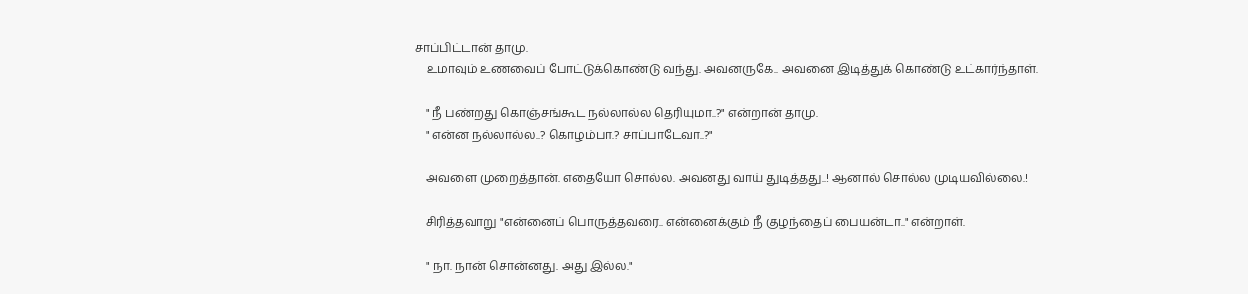சாப்பிட்டான் தாமு.
    உமாவும் உணவைப் போட்டுக்கொண்டு வந்து. அவனருகே.. அவனை இடித்துக் கொண்டு உட்கார்ந்தாள்.

    " நீ பண்றது கொஞ்சங்கூட நல்லால்ல தெரியுமா..?" என்றான் தாமு.
    " என்ன நல்லால்ல..? கொழம்பா.? சாப்பாடேவா..?"

    அவளை முறைத்தான். எதையோ சொல்ல. அவனது வாய் துடித்தது..! ஆனால் சொல்ல முடியவில்லை.!

    சிரித்தவாறு "என்னைப் பொருத்தவரை.. என்னைக்கும் நீ குழந்தைப் பையன்டா.." என்றாள்.

    " நா. நான் சொன்னது. அது இல்ல."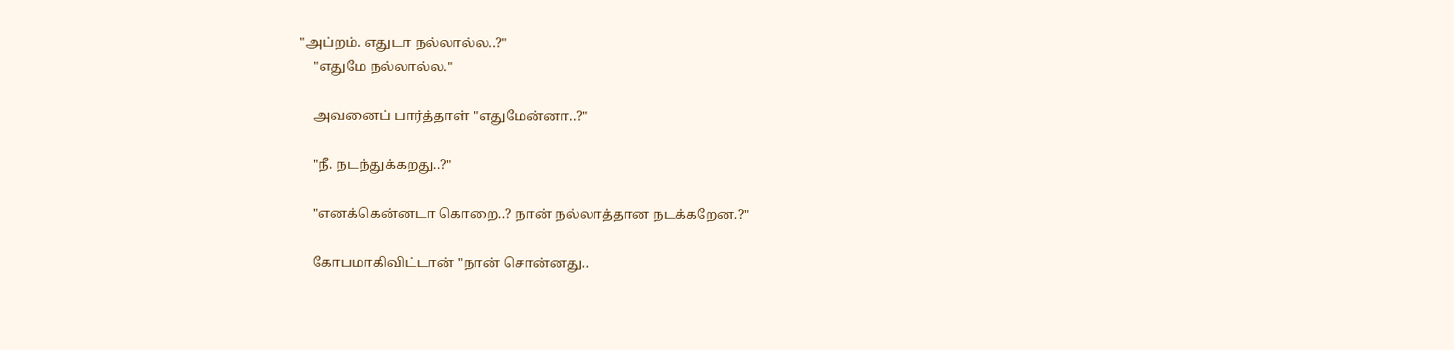"அப்றம். எதுடா நல்லால்ல..?"
    "எதுமே நல்லால்ல."

    அவனைப் பார்த்தாள் "எதுமேன்னா..?"

    "நீ. நடந்துக்கறது..?"

    "எனக்கென்னடா கொறை..? நான் நல்லாத்தான நடக்கறேன.?"

    கோபமாகிவிட்டான் "நான் சொன்னது..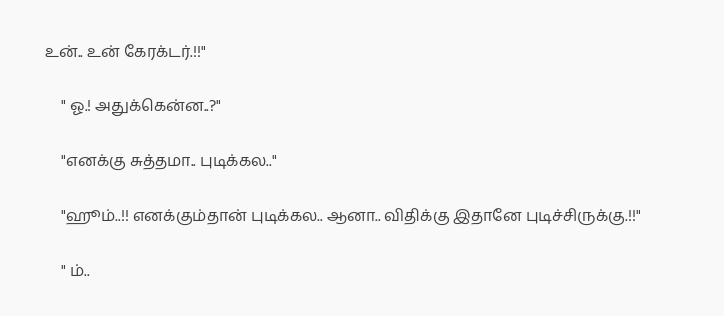உன்.. உன் கேரக்டர்.!!"

    " ஓ.! அதுக்கென்ன..?"

    "எனக்கு சுத்தமா.. புடிக்கல.."

    "ஹூம்..!! எனக்கும்தான் புடிக்கல.. ஆனா.. விதிக்கு இதானே புடிச்சிருக்கு.!!"

    " ம்..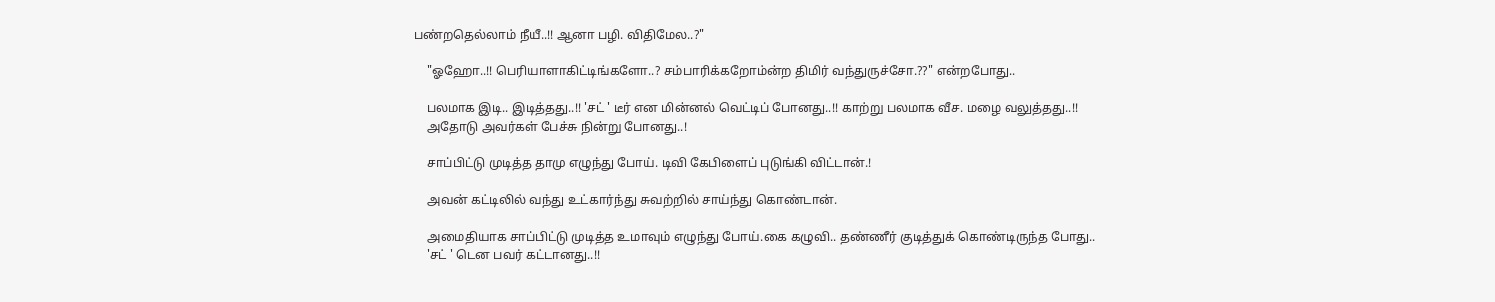பண்றதெல்லாம் நீயீ..!! ஆனா பழி. விதிமேல..?"

    "ஓஹோ..!! பெரியாளாகிட்டிங்களோ..? சம்பாரிக்கறோம்ன்ற திமிர் வந்துருச்சோ.??" என்றபோது..

    பலமாக இடி.. இடித்தது..!! 'சட் ' டீர் என மின்னல் வெட்டிப் போனது..!! காற்று பலமாக வீச. மழை வலுத்தது..!!
    அதோடு அவர்கள் பேச்சு நின்று போனது..!

    சாப்பிட்டு முடித்த தாமு எழுந்து போய். டிவி கேபிளைப் புடுங்கி விட்டான்.!

    அவன் கட்டிலில் வந்து உட்கார்ந்து சுவற்றில் சாய்ந்து கொண்டான்.

    அமைதியாக சாப்பிட்டு முடித்த உமாவும் எழுந்து போய்.கை கழுவி.. தண்ணீர் குடித்துக் கொண்டிருந்த போது..
    'சட் ' டென பவர் கட்டானது..!!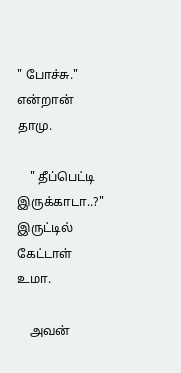" போச்சு." என்றான் தாமு.

    " தீப்பெட்டி இருக்காடா..?" இருட்டில் கேட்டாள் உமா.

    அவன்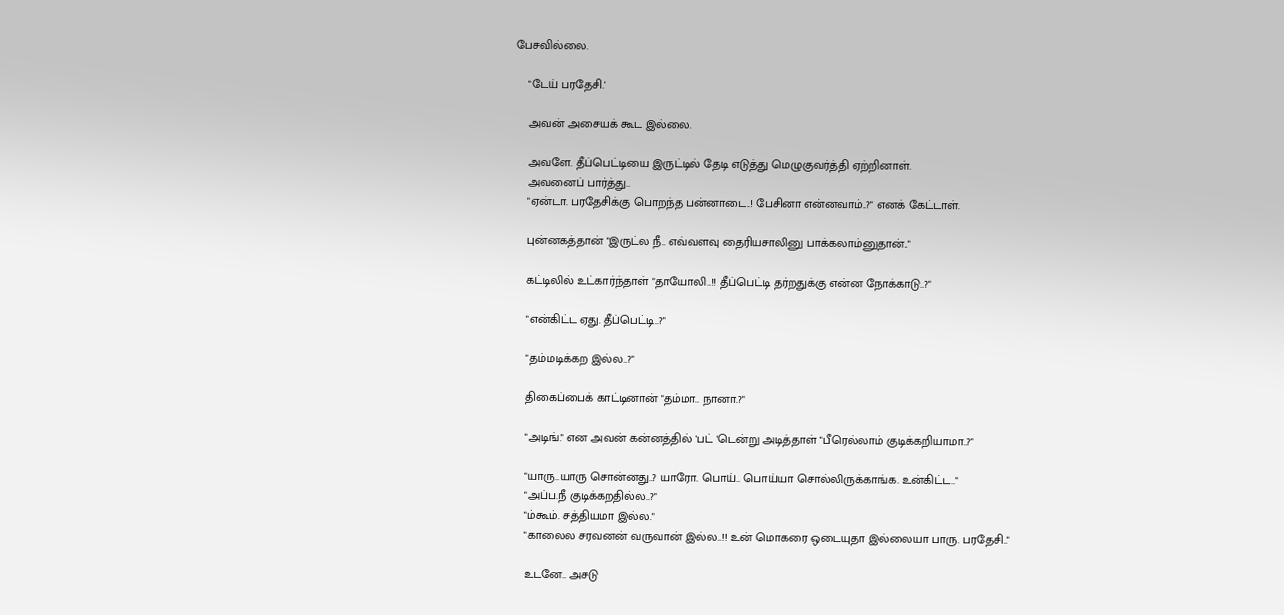பேசவில்லை.

    "டேய் பரதேசி.'

    அவன் அசையக் கூட இல்லை.

    அவளே. தீப்பெட்டியை இருட்டில் தேடி எடுத்து மெழுகுவர்த்தி ஏற்றினாள்.
    அவனைப் பார்த்து..
    "ஏன்டா. பரதேசிக்கு பொறந்த பன்னாடை..! பேசினா என்னவாம்..?" எனக் கேட்டாள்.

    புன்னகத்தான் "இருட்ல நீ.. எவ்வளவு தைரியசாலினு பாக்கலாம்னுதான்.."

    கட்டிலில் உட்கார்ந்தாள் "தாயோலி..!! தீப்பெட்டி தர்றதுக்கு என்ன நோக்காடு..?"

    "என்கிட்ட ஏது. தீப்பெட்டி..?"

    "தம்மடிக்கற இல்ல..?"

    திகைப்பைக் காட்டினான் "தம்மா.. நானா.?"

    "அடிங்." என அவன் கன்னத்தில் 'பட் 'டென்று அடித்தாள் "பீரெல்லாம் குடிக்கறியாமா..?"

    "யாரு..யாரு சொன்னது..? யாரோ. பொய்.. பொய்யா சொல்லிருக்காங்க. உன்கிட்ட.."
    "அப்ப.நீ குடிக்கறதில்ல..?"
    "ம்கூம். சத்தியமா இல்ல."
    "காலைல சரவனன் வருவான் இல்ல..!! உன் மொகரை ஒடையுதா இல்லையா பாரு. பரதேசி.."

    உடனே.. அசடு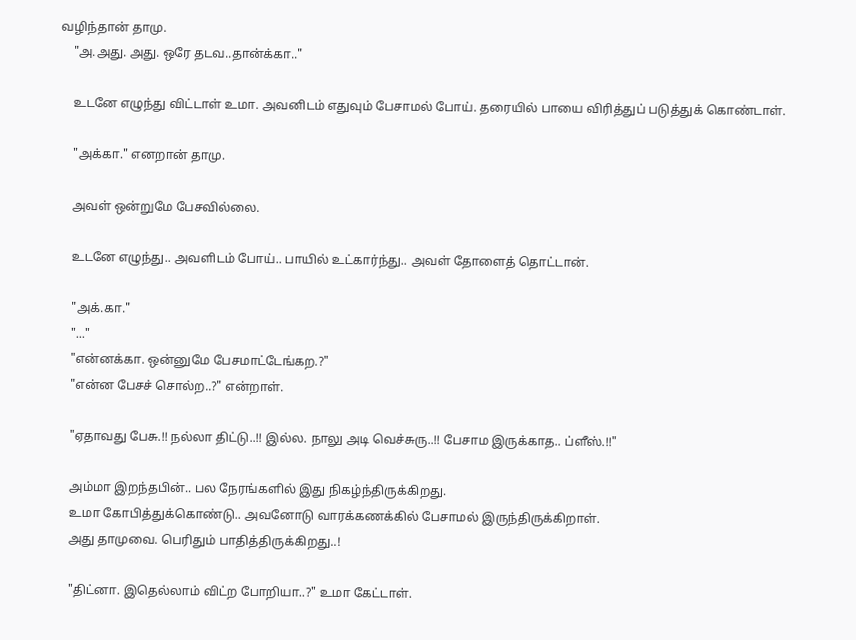வழிந்தான் தாமு.
    "அ.அது. அது. ஒரே தடவ..தான்க்கா.."

    உடனே எழுந்து விட்டாள் உமா. அவனிடம் எதுவும் பேசாமல் போய். தரையில் பாயை விரித்துப் படுத்துக் கொண்டாள்.

    "அக்கா." எனறான் தாமு.

    அவள் ஒன்றுமே பேசவில்லை.

    உடனே எழுந்து.. அவளிடம் போய்.. பாயில் உட்கார்ந்து.. அவள் தோளைத் தொட்டான்.

    "அக்.கா."
    "..."
    "என்னக்கா. ஒன்னுமே பேசமாட்டேங்கற.?"
    "என்ன பேசச் சொல்ற..?" என்றாள்.

    "ஏதாவது பேசு.!! நல்லா திட்டு..!! இல்ல. நாலு அடி வெச்சுரு..!! பேசாம இருக்காத.. ப்ளீஸ்.!!"

    அம்மா இறந்தபின்.. பல நேரங்களில் இது நிகழ்ந்திருக்கிறது.
    உமா கோபித்துக்கொண்டு.. அவனோடு வாரக்கணக்கில் பேசாமல் இருந்திருக்கிறாள்.
    அது தாமுவை. பெரிதும் பாதித்திருக்கிறது..!

    "திட்னா. இதெல்லாம் விட்ற போறியா..?" உமா கேட்டாள்.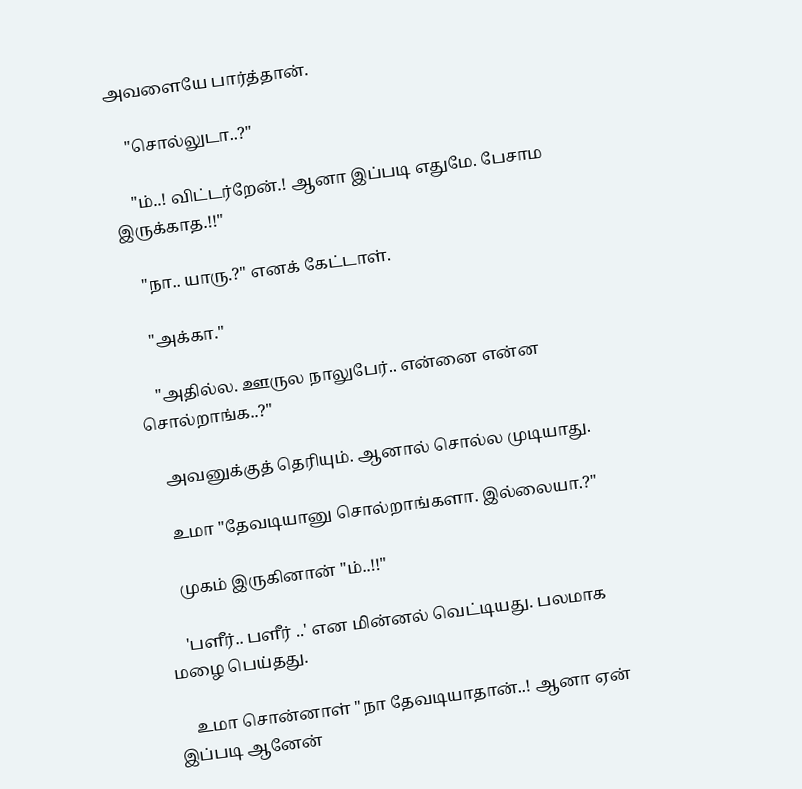அவளையே பார்த்தான்.

    "சொல்லுடா..?"

    "ம்..! விட்டர்றேன்.! ஆனா இப்படி எதுமே. பேசாம இருக்காத.!!"

    "நா.. யாரு.?" எனக் கேட்டாள்.

    "அக்கா."

    "அதில்ல. ஊருல நாலுபேர்.. என்னை என்ன சொல்றாங்க..?"

    அவனுக்குத் தெரியும். ஆனால் சொல்ல முடியாது.

    உமா "தேவடியானு சொல்றாங்களா. இல்லையா.?"

    முகம் இருகினான் "ம்..!!"

    'பளீர்.. பளீர் ..' என மின்னல் வெட்டியது. பலமாக மழை பெய்தது.

    உமா சொன்னாள் "நா தேவடியாதான்..! ஆனா ஏன் இப்படி ஆனேன்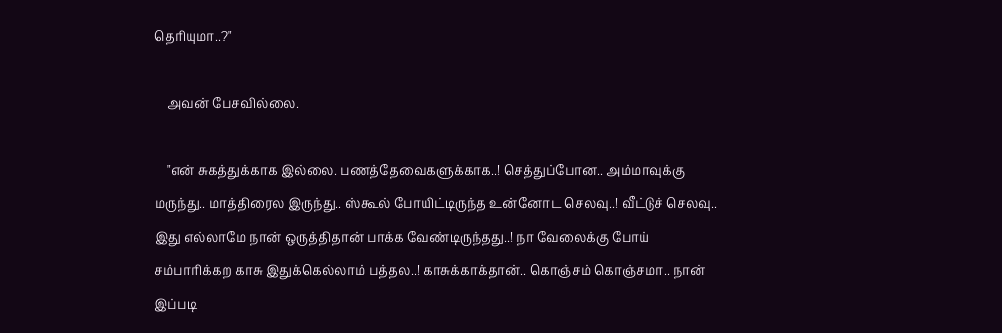தெரியுமா..?"

    அவன் பேசவில்லை.

    "என் சுகத்துக்காக இல்லை. பணத்தேவைகளுக்காக..! செத்துப்போன.. அம்மாவுக்கு மருந்து.. மாத்திரைல இருந்து.. ஸ்கூல் போயிட்டிருந்த உன்னோட செலவு..! வீட்டுச் செலவு.. இது எல்லாமே நான் ஒருத்திதான் பாக்க வேண்டிருந்தது..! நா வேலைக்கு போய் சம்பாரிக்கற காசு இதுக்கெல்லாம் பத்தல..! காசுக்காக்தான்.. கொஞ்சம் கொஞ்சமா.. நான் இப்படி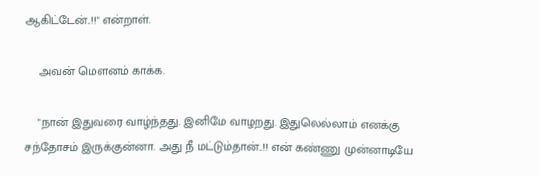ஆகிட்டேன்..!!" என்றாள்.

    அவன் மௌனம் காக்க.

    "நான் இதுவரை வாழ்ந்தது. இனிமே வாழறது. இதுலெல்லாம் எனக்கு சந்தோசம் இருக்குன்னா. அது நீ மட்டும்தான்..!! என் கண்ணு முன்னாடியே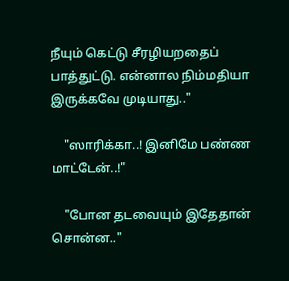நீயும் கெட்டு சீரழியறதைப் பாத்துட்டு. என்னால நிம்மதியா இருக்கவே முடியாது.."

    "ஸாரிக்கா..! இனிமே பண்ண மாட்டேன்..!"

    "போன தடவையும் இதேதான் சொன்ன.."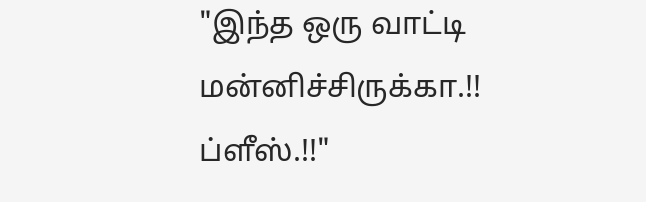"இந்த ஒரு வாட்டி மன்னிச்சிருக்கா.!! ப்ளீஸ்.!!"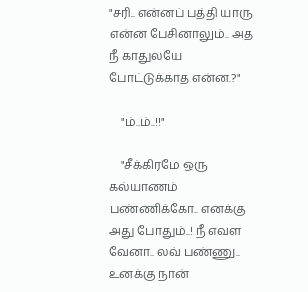"சரி.. என்னப் பத்தி யாரு என்ன பேசினாலும்.. அத நீ காதுலயே போட்டுக்காத என்ன.?"

    "ம்..ம்..!!"

    "சீக்கிரமே ஒரு கல்யாணம் பண்ணிக்கோ.. எனக்கு அது போதும்..! நீ எவள வேனா.. லவ் பண்ணு.. உனக்கு நான்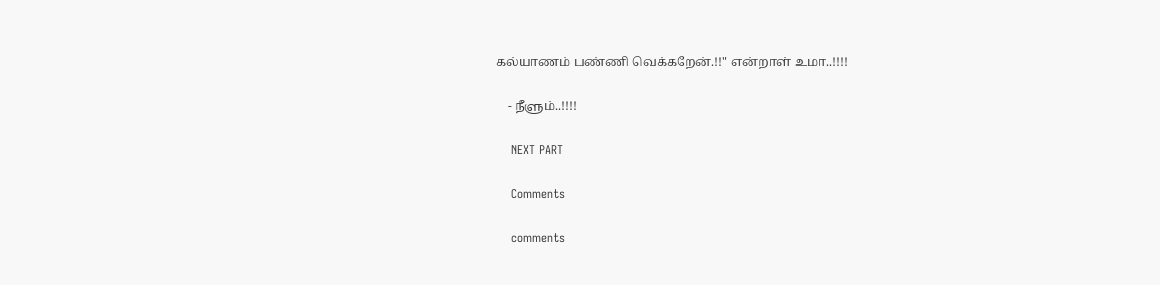கல்யாணம் பண்ணி வெக்கறேன்.!!" என்றாள் உமா..!!!!

    - நீளும்..!!!!

    NEXT PART

    Comments

    comments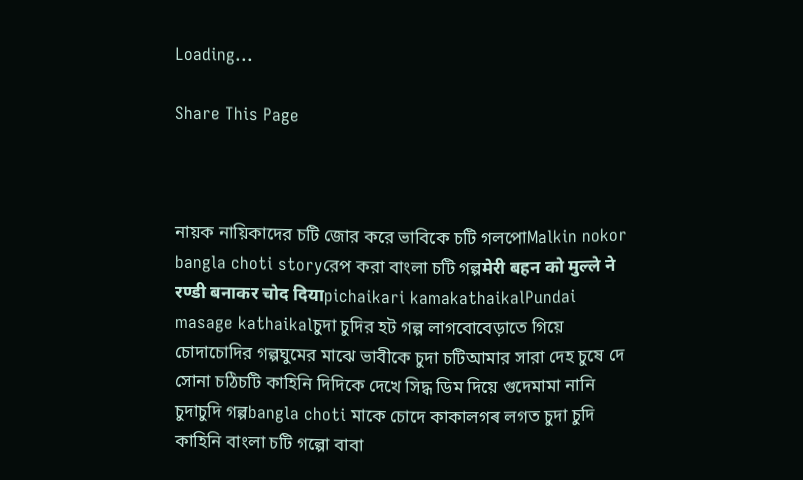Loading...

Share This Page



নায়ক নায়িকাদের চটি জোর করে ভাবিকে চটি গলপোMalkin nokor bangla choti storyরেপ করা বাংলা চটি গল্পमेरी बहन को मुल्ले ने रण्डी बनाकर चोद दियाpichaikari kamakathaikalPundai masage kathaikalচুদা চুদির হট গল্প লাগবোবেড়াতে গিয়ে চোদাচোদির গল্পঘুমের মাঝে ভাবীকে চুদা চটিআমার সারা দেহ চুষে দে সোনা চঠিচটি কাহিনি দিদিকে দেখে সিদ্ধ ডিম দিয়ে গুদেমামা নানি চুদাচুদি গল্পbangla choti মাকে চোদে কাকালগৰ লগত চুদা চুদি কাহিনি বাংলা চটি গল্পো বাবা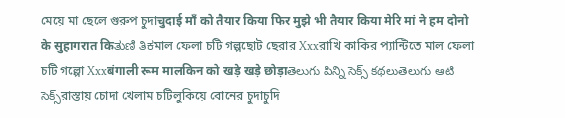মেয়ে মা ছেলে গুরুপ চুদাचुदाई माँ को तैयार किया फिर मुझे भी तैयार किया मेरि मां ने हम दोनो के सुहागरात किತುಣಿ ತಿಕমাল ফেলা চটি গল্পছোট ছেরার Xxxরাখি কাকির প্যান্টিতে মাল ফেলা চটি গল্পো Xxxबंगाली रूम मालकिन को खड़े खड़े छोड़ाతెలుగు పిన్ని సెక్స్ కథలుతెలుగు ఆటి సెక్స్রাস্তায় চোদা খেলাম চটিলুকিয়ে বোনের চুদাচুদি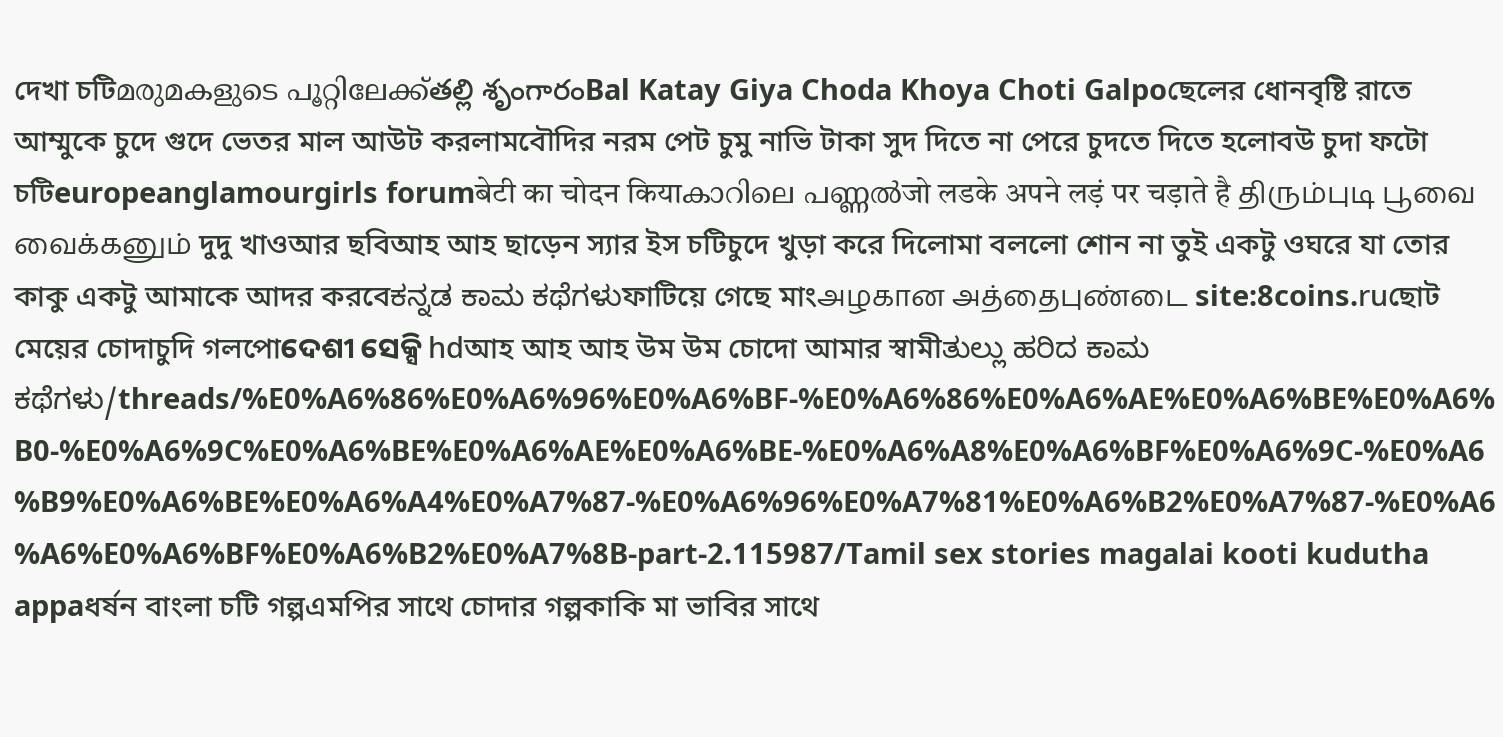দেখা চটিമരുമകളുടെ പൂറ്റിലേക്ക്తల్లి శృంగారంBal Katay Giya Choda Khoya Choti Galpoছেলের ধোনবৃষ্টি রাতে আম্মুকে চুদে গুদে ভেতর মাল আউট করলামবৌদির নরম পেট চুমু নাভি টাকা সুদ দিতে না পেরে চুদতে দিতে হলোবউ চুদা ফটো চটিeuropeanglamourgirls forumबेटी का चोदन कियाകാറിലെ പണ്ണൽजो लडके अपने लड़ं पर चड़ाते है திரும்புடி பூவை வைக்கனும் দুদু খাওআর ছবিআহ আহ ছাড়েন স্যার ইস চটিচুদে খুড়া করে দিলোমা বললো শোন না তুই একটু ওঘরে যা তোর কাকু একটু আমাকে আদর করবেಕನ್ನಡ ಕಾಮ ಕಥೆಗಳುফাটিয়ে গেছে মাংஅழகான அத்தைபுண்டை site:8coins.ruছোট মেয়ের চোদাচুদি গলপোଦେଶୀ ସେକ୍ସି hdআহ আহ আহ উম উম চোদো আমার স্বামীತುಲ್ಲು ಹರಿದ ಕಾಮ ಕಥೆಗಳು/threads/%E0%A6%86%E0%A6%96%E0%A6%BF-%E0%A6%86%E0%A6%AE%E0%A6%BE%E0%A6%B0-%E0%A6%9C%E0%A6%BE%E0%A6%AE%E0%A6%BE-%E0%A6%A8%E0%A6%BF%E0%A6%9C-%E0%A6%B9%E0%A6%BE%E0%A6%A4%E0%A7%87-%E0%A6%96%E0%A7%81%E0%A6%B2%E0%A7%87-%E0%A6%A6%E0%A6%BF%E0%A6%B2%E0%A7%8B-part-2.115987/Tamil sex stories magalai kooti kudutha appaধর্ষন বাংলা চটি গল্পএমপির সাথে চোদার গল্পকাকি মা ভাবির সাথে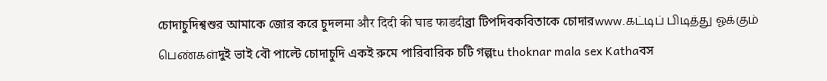চোদাচুদিশ্বশুর আমাকে জোর করে চুদলमा और दिदी की घाड फाडदीব্রা টিপদিবকবিতাকে চোদারwww.கட்டிப் பிடித்து ஓக்கும் பெண்கள்দুই ভাই বৌ পাল্টে চোদাচুদি একই রুমে পারিবারিক চটি গল্পtu thoknar mala sex Kathaবস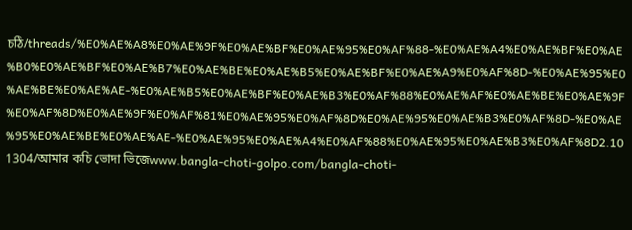চঠি/threads/%E0%AE%A8%E0%AE%9F%E0%AE%BF%E0%AE%95%E0%AF%88-%E0%AE%A4%E0%AE%BF%E0%AE%B0%E0%AE%BF%E0%AE%B7%E0%AE%BE%E0%AE%B5%E0%AE%BF%E0%AE%A9%E0%AF%8D-%E0%AE%95%E0%AE%BE%E0%AE%AE-%E0%AE%B5%E0%AE%BF%E0%AE%B3%E0%AF%88%E0%AE%AF%E0%AE%BE%E0%AE%9F%E0%AF%8D%E0%AE%9F%E0%AF%81%E0%AE%95%E0%AF%8D%E0%AE%95%E0%AE%B3%E0%AF%8D-%E0%AE%95%E0%AE%BE%E0%AE%AE-%E0%AE%95%E0%AE%A4%E0%AF%88%E0%AE%95%E0%AE%B3%E0%AF%8D2.101304/আমার কচি ভোদা ভিজেwww.bangla-choti-golpo.com/bangla-choti-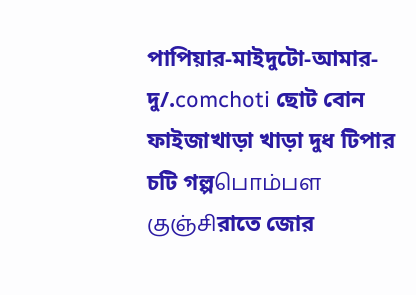পাপিয়ার-মাইদুটো-আমার-দু/.comchoti ছোট বোন ফাইজাখাড়া খাড়া দুধ টিপার চটি গল্পபொம்பள குஞ்சிরাতে জোর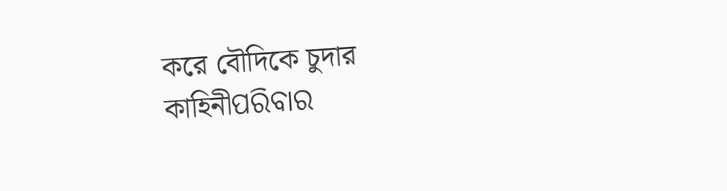করে বৌদিকে চুদার কাহিনীପରିବାର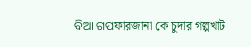ବିଆ ଗପফারজানা কে চুদার গল্পখাট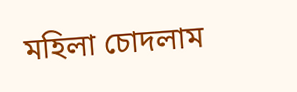মহিলা চোদলাম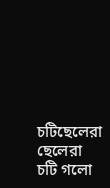চটিছেলেরা ছেলেরা চটি গলো